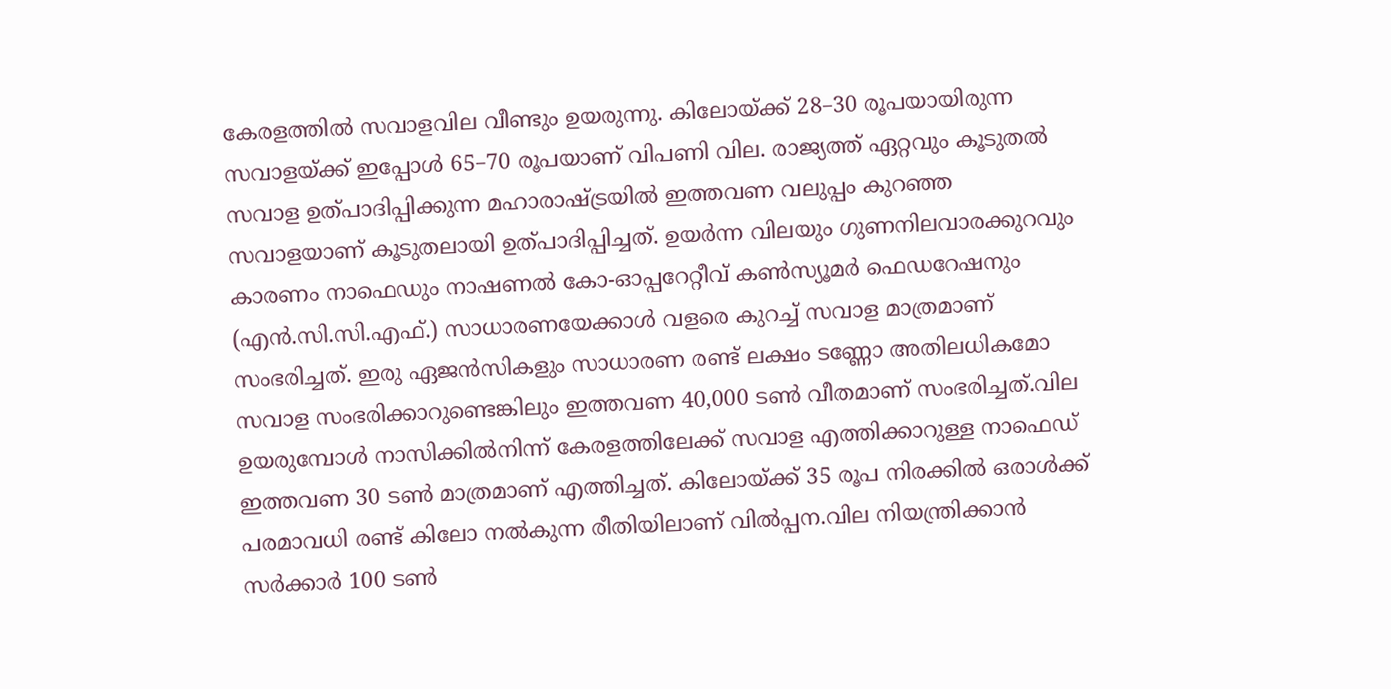കേരളത്തിൽ സവാളവില വീണ്ടും ഉയരുന്നു. കിലോയ്ക്ക് 28–30 രൂപയായിരുന്ന സവാളയ്ക്ക് ഇപ്പോൾ 65–70 രൂപയാണ് വിപണി വില. രാജ്യത്ത് ഏറ്റവും കൂടുതൽ സവാള ഉത്പാദിപ്പിക്കുന്ന മഹാരാഷ്ട്രയിൽ ഇത്തവണ വലുപ്പം കുറഞ്ഞ സവാളയാണ് കൂടുതലായി ഉത്പാദിപ്പിച്ചത്. ഉയർന്ന വിലയും ഗുണനിലവാരക്കുറവും കാരണം നാഫെഡും നാഷണൽ കോ-ഓപ്പറേറ്റീവ് കൺസ്യൂമർ ഫെഡറേഷനും (എൻ.സി.സി.എഫ്.) സാധാരണയേക്കാൾ വളരെ കുറച്ച് സവാള മാത്രമാണ് സംഭരിച്ചത്. ഇരു ഏജൻസികളും സാധാരണ രണ്ട് ലക്ഷം ടണ്ണോ അതിലധികമോ സവാള സംഭരിക്കാറുണ്ടെങ്കിലും ഇത്തവണ 40,000 ടൺ വീതമാണ് സംഭരിച്ചത്.വില ഉയരുമ്പോൾ നാസിക്കിൽനിന്ന് കേരളത്തിലേക്ക് സവാള എത്തിക്കാറുള്ള നാഫെഡ് ഇത്തവണ 30 ടൺ മാത്രമാണ് എത്തിച്ചത്. കിലോയ്ക്ക് 35 രൂപ നിരക്കിൽ ഒരാൾക്ക് പരമാവധി രണ്ട് കിലോ നൽകുന്ന രീതിയിലാണ് വിൽപ്പന.വില നിയന്ത്രിക്കാൻ സർക്കാർ 100 ടൺ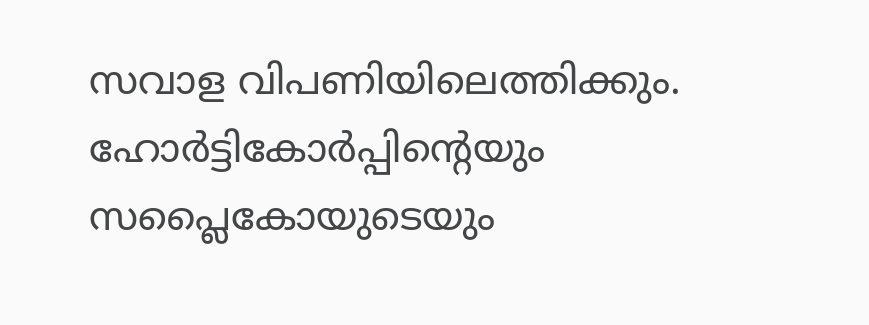സവാള വിപണിയിലെത്തിക്കും. ഹോർട്ടികോർപ്പിന്റെയും സപ്ലൈകോയുടെയും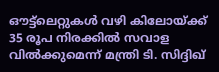ഔട്ട്ലെറ്റുകൾ വഴി കിലോയ്ക്ക് 35 രൂപ നിരക്കിൽ സവാള വിൽക്കുമെന്ന് മന്ത്രി ടി. സിദ്ദിഖ്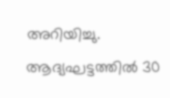അറിയിച്ചു. ആദ്യഘട്ടത്തിൽ 30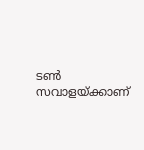ടൺ സവാളയ്ക്കാണ്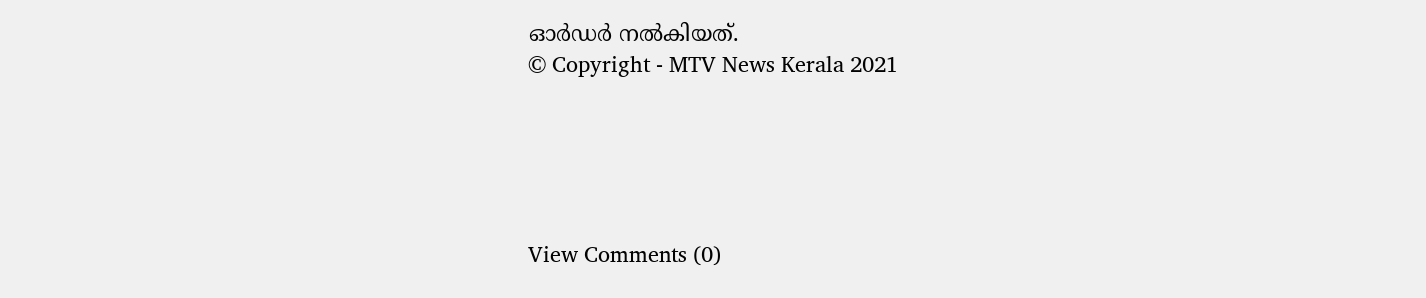ഓർഡർ നൽകിയത്.
© Copyright - MTV News Kerala 2021





View Comments (0)